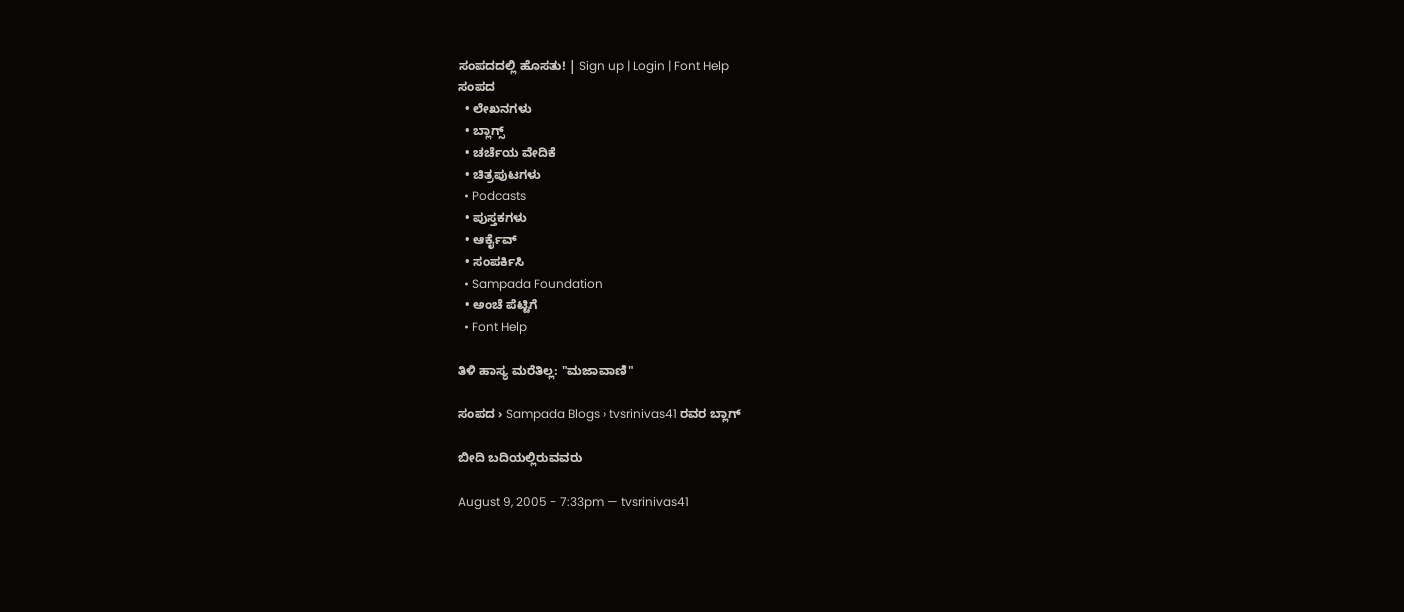ಸಂಪದದಲ್ಲಿ ಹೊಸತು! | Sign up | Login | Font Help
ಸಂಪದ
  • ಲೇಖನಗಳು
  • ಬ್ಲಾಗ್ಸ್
  • ಚರ್ಚೆಯ ವೇದಿಕೆ
  • ಚಿತ್ರಪುಟಗಳು
  • Podcasts
  • ಪುಸ್ತಕಗಳು
  • ಆರ್ಕೈವ್
  • ಸಂಪರ್ಕಿಸಿ
  • Sampada Foundation
  • ಅಂಚೆ ಪೆಟ್ಟಿಗೆ
  • Font Help

ತಿಳಿ ಹಾಸ್ಯ ಮರೆತಿಲ್ಲ: "ಮಜಾವಾಣಿ"

ಸಂಪದ › Sampada Blogs › tvsrinivas41 ರವರ ಬ್ಲಾಗ್

ಬೀದಿ ಬದಿಯಲ್ಲಿರುವವರು

August 9, 2005 - 7:33pm — tvsrinivas41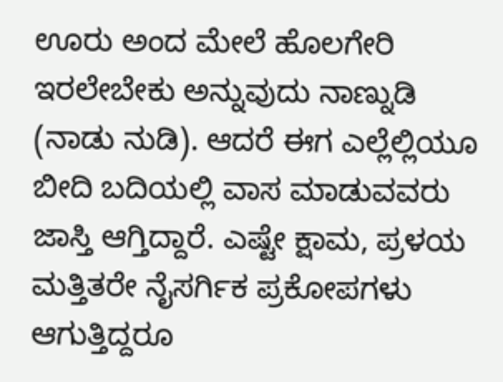ಊರು ಅಂದ ಮೇಲೆ ಹೊಲಗೇರಿ ಇರಲೇಬೇಕು ಅನ್ನುವುದು ನಾಣ್ನುಡಿ (ನಾಡು ನುಡಿ). ಆದರೆ ಈಗ ಎಲ್ಲೆಲ್ಲಿಯೂ ಬೀದಿ ಬದಿಯಲ್ಲಿ ವಾಸ ಮಾಡುವವರು ಜಾಸ್ತಿ ಆಗ್ತಿದ್ದಾರೆ. ಎಷ್ಟೇ ಕ್ಷಾಮ, ಪ್ರಳಯ ಮತ್ತಿತರೇ ನೈಸರ್ಗಿಕ ಪ್ರಕೋಪಗಳು ಆಗುತ್ತಿದ್ದರೂ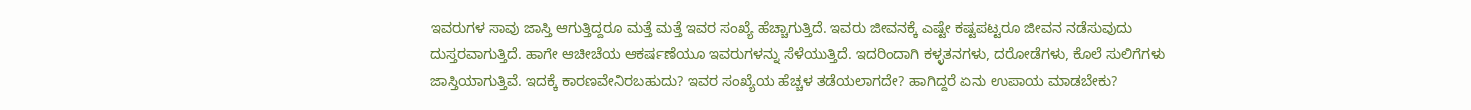ಇವರುಗಳ ಸಾವು ಜಾಸ್ತಿ ಆಗುತ್ತಿದ್ದರೂ ಮತ್ತೆ ಮತ್ತೆ ಇವರ ಸಂಖ್ಯೆ ಹೆಚ್ಚಾಗುತ್ತಿದೆ. ಇವರು ಜೀವನಕ್ಕೆ ಎಷ್ಟೇ ಕಷ್ಟಪಟ್ಟರೂ ಜೀವನ ನಡೆಸುವುದು ದುಸ್ತರವಾಗುತ್ತಿದೆ. ಹಾಗೇ ಆಚೀಚೆಯ ಆಕರ್ಷಣೆಯೂ ಇವರುಗಳನ್ನು ಸೆಳೆಯುತ್ತಿದೆ. ಇದರಿಂದಾಗಿ ಕಳ್ಳತನಗಳು, ದರೋಡೆಗಳು, ಕೊಲೆ ಸುಲಿಗೆಗಳು ಜಾಸ್ತಿಯಾಗುತ್ತಿವೆ. ಇದಕ್ಕೆ ಕಾರಣವೇನಿರಬಹುದು? ಇವರ ಸಂಖ್ಯೆಯ ಹೆಚ್ಚಳ ತಡೆಯಲಾಗದೇ? ಹಾಗಿದ್ದರೆ ಏನು ಉಪಾಯ ಮಾಡಬೇಕು?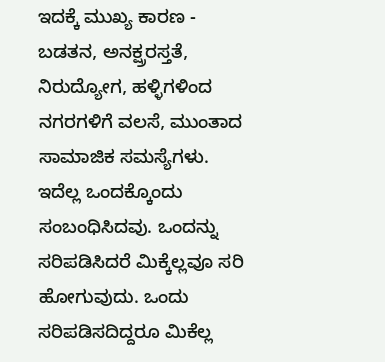ಇದಕ್ಕೆ ಮುಖ್ಯ ಕಾರಣ - ಬಡತನ, ಅನಕ್ಷ್ರರಸ್ತತೆ, ನಿರುದ್ಯೋಗ, ಹಳ್ಳಿಗಳಿಂದ ನಗರಗಳಿಗೆ ವಲಸೆ, ಮುಂತಾದ ಸಾಮಾಜಿಕ ಸಮಸ್ಯೆಗಳು. ಇದೆಲ್ಲ ಒಂದಕ್ಕೊಂದು ಸಂಬಂಧಿಸಿದವು. ಒಂದನ್ನು ಸರಿಪಡಿಸಿದರೆ ಮಿಕ್ಕೆಲ್ಲವೂ ಸರಿ ಹೋಗುವುದು. ಒಂದು ಸರಿಪಡಿಸದಿದ್ದರೂ ಮಿಕೆಲ್ಲ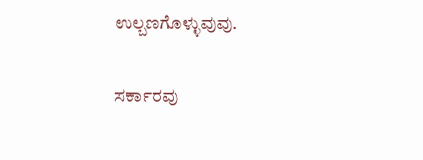ಉಲ್ಬಣಗೊಳ್ಳುವುವು.

ಸರ್ಕಾರವು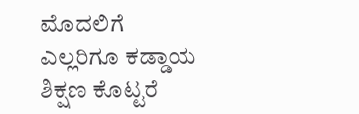ಮೊದಲಿಗೆ ಎಲ್ಲರಿಗೂ ಕಡ್ಡಾಯ ಶಿಕ್ಷಣ ಕೊಟ್ಟರೆ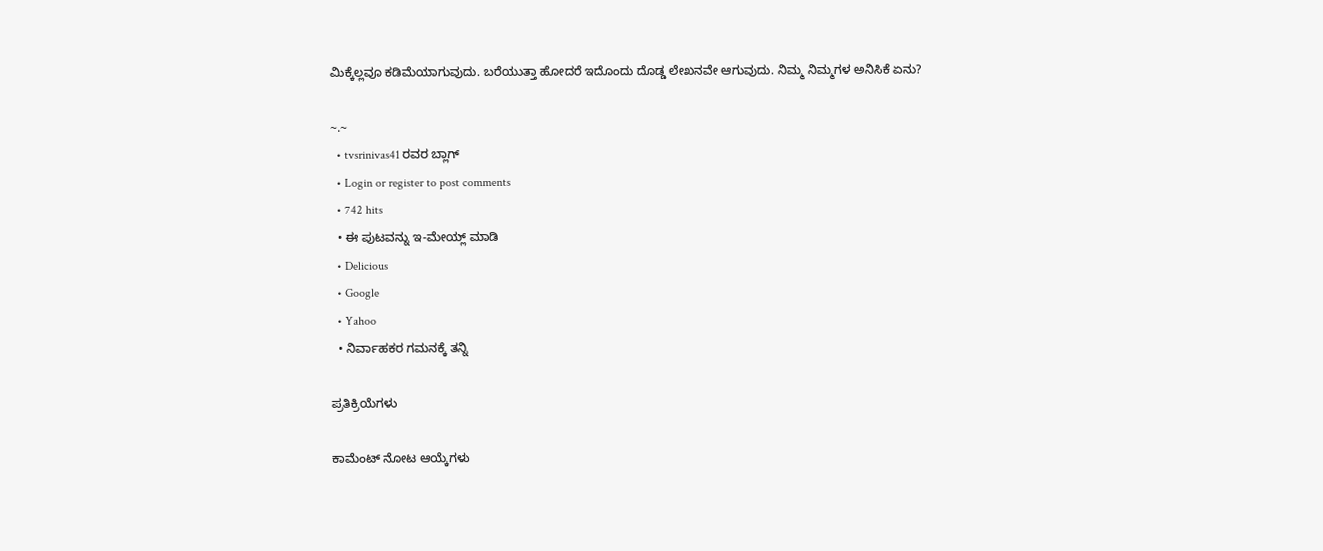ಮಿಕ್ಕೆಲ್ಲವೂ ಕಡಿಮೆಯಾಗುವುದು. ಬರೆಯುತ್ತಾ ಹೋದರೆ ಇದೊಂದು ದೊಡ್ಡ ಲೇಖನವೇ ಆಗುವುದು. ನಿಮ್ಮ ನಿಮ್ಮಗಳ ಅನಿಸಿಕೆ ಏನು?

~.~
  • tvsrinivas41 ರವರ ಬ್ಲಾಗ್
  • Login or register to post comments
  • 742 hits
  • ಈ ಪುಟವನ್ನು ಇ-ಮೇಯ್ಲ್ ಮಾಡಿ
  • Delicious
  • Google
  • Yahoo
  • ನಿರ್ವಾಹಕರ ಗಮನಕ್ಕೆ ತನ್ನಿ

ಪ್ರತಿಕ್ರಿಯೆಗಳು

ಕಾಮೆಂಟ್ ನೋಟ ಆಯ್ಕೆಗಳು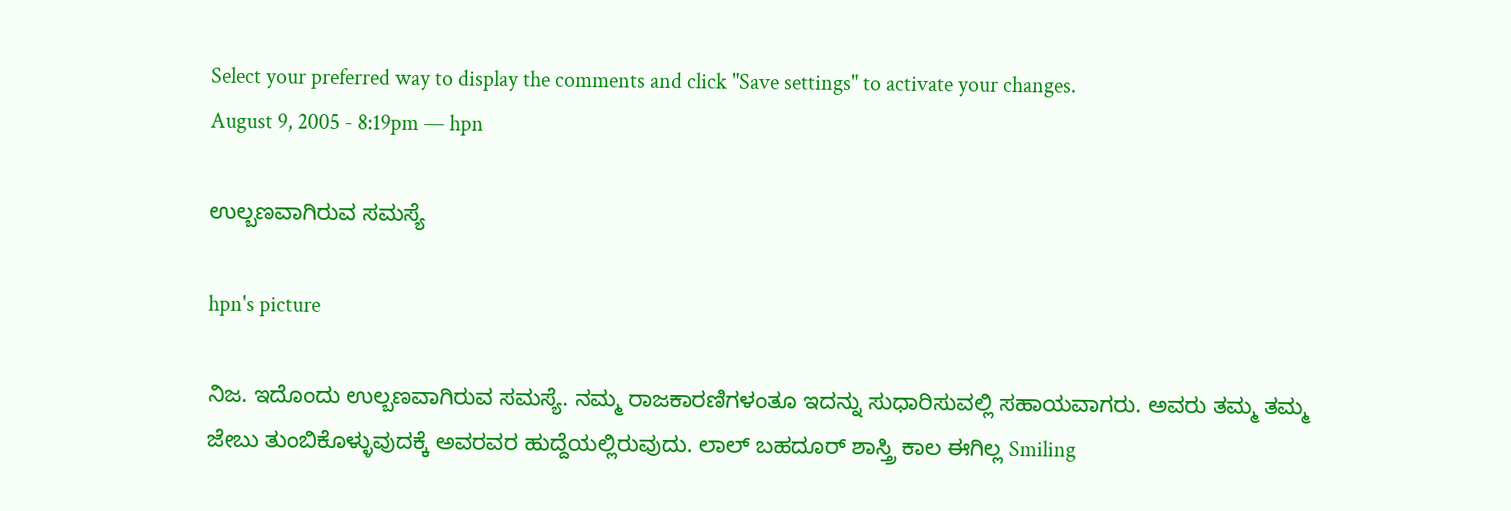Select your preferred way to display the comments and click "Save settings" to activate your changes.
August 9, 2005 - 8:19pm — hpn

ಉಲ್ಬಣವಾಗಿರುವ ಸಮಸ್ಯೆ

hpn's picture

ನಿಜ. ಇದೊಂದು ಉಲ್ಬಣವಾಗಿರುವ ಸಮಸ್ಯೆ. ನಮ್ಮ ರಾಜಕಾರಣಿಗಳಂತೂ ಇದನ್ನು ಸುಧಾರಿಸುವಲ್ಲಿ ಸಹಾಯವಾಗರು. ಅವರು ತಮ್ಮ ತಮ್ಮ ಜೇಬು ತುಂಬಿಕೊಳ್ಳುವುದಕ್ಕೆ ಅವರವರ ಹುದ್ದೆಯಲ್ಲಿರುವುದು. ಲಾಲ್ ಬಹದೂರ್ ಶಾಸ್ತ್ರಿ ಕಾಲ ಈಗಿಲ್ಲ Smiling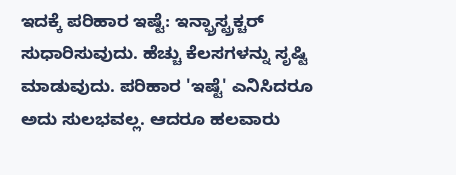ಇದಕ್ಕೆ ಪರಿಹಾರ ಇಷ್ಟೆ: ಇನ್ಫ್ರಾಸ್ಟ್ರಕ್ಚರ್ ಸುಧಾರಿಸುವುದು. ಹೆಚ್ಚು ಕೆಲಸಗಳನ್ನು ಸೃಷ್ಟಿ ಮಾಡುವುದು. ಪರಿಹಾರ 'ಇಷ್ಟೆ' ಎನಿಸಿದರೂ ಅದು ಸುಲಭವಲ್ಲ. ಆದರೂ ಹಲವಾರು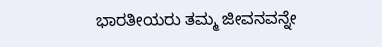ಭಾರತೀಯರು ತಮ್ಮ ಜೀವನವನ್ನೇ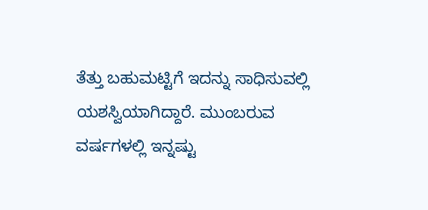ತೆತ್ತು ಬಹುಮಟ್ಟಿಗೆ ಇದನ್ನು ಸಾಧಿಸುವಲ್ಲಿ ಯಶಸ್ವಿಯಾಗಿದ್ದಾರೆ. ಮುಂಬರುವ ವರ್ಷಗಳಲ್ಲಿ ಇನ್ನಷ್ಟು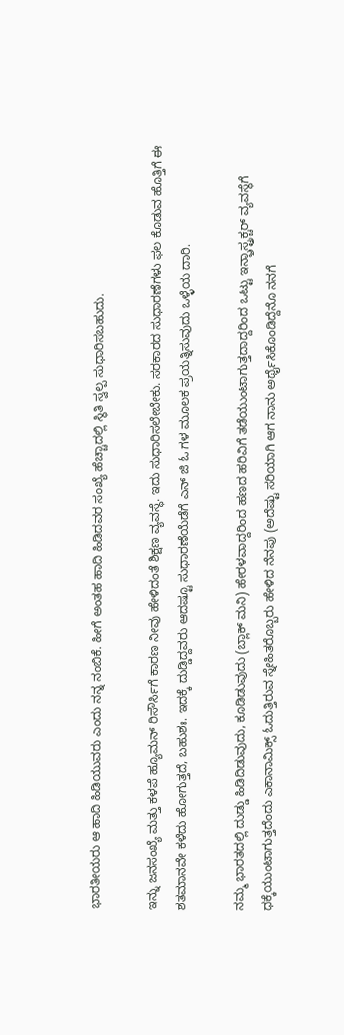ಭಾರತೀಯರು ಆ ಹಾದಿ ಹಿಡಿಯುವರು ಎಂದು ನನ್ನ ನಂಬಿಕೆ. ಹೀಗೆ ಅಂತಹ ಹಾದಿ ಹಿಡಿದವರ ಸಂಖ್ಯೆ ಹೆಚ್ಚಾದಲ್ಲಿ ಸ್ಥಿತಿ ಸ್ವಲ್ಪ ಸುಧಾರಿಸಬಹುದು.

ಇನ್ನು ಜನಸಂಖ್ಯೆ ಮತ್ತು ಕಳಪೆ ಹ್ಯೂಮನ್ ರಿಸೌರ್ಸಿಗೆ ಕಾರಣ ನೀವು ಹೇಳಿದಂತೆ ಶಿಕ್ಷಣ ವ್ಯವಸ್ಥೆ. ಇದು ಸುಧಾರಿಸಲೇಬೇಕು. ಸರಕಾರದ ಸುಧಾರಣೆಗಳು ಫಲ ಕೊಡುವ ಹೊತ್ತಿಗೆ ಈ ಶತಮಾನವೇ ಕಳೆದು ಹೋಗುತ್ತದೆ, ಬಹುಶಃ. ಇದಕ್ಕೆ ದುಡ್ಡಿದ್ದವರು ಆದಷ್ಟೂ ಸುಧಾರಣೆಯೆಡೆಗೆ ಎನ್ ಜಿ ಓ ಗಳ ಮೂಲಕ ಪ್ರಯತ್ನಿಸುವುದು ಒಳ್ಳೆಯ ದಾರಿ.

ನಮ್ಮ ಭಾರತದಲ್ಲಿ ದುಡ್ಡು ಹಿಡಿದಿಡುವುದು, ಕೂಡಿಡುವುದು (ಬ್ಲಾಕ್ ಮನಿ) ಹೇರಳವಾದ್ದರಿಂದ ಹಣದ ಹರಿವಿಗೆ ತಡೆಯುಂಟಾಗುತ್ತದಾದ್ದರಿಂದ ಒಟ್ಟು ಇನ್ಫ್ರಾಸ್ಟ್ರಕ್ಚರ್ ವ್ಯವಸ್ಥೆಗೆ ಧಕ್ಕೆಯುಂಟಾಗುತ್ತದೆಂದು ಎಕಾನಾಮಿಕ್ಸ್ ಓದುತ್ತಿರುವ ಸ್ನೇಹಿತರೊಬ್ಬರು ಹೇಳಿದ ನೆನಪು (ಅದೆಷ್ಟು ಸರಿಯಾಗಿ ಆಗ ನಾನು ಅರ್ಥೈಸಿಕೊಂಡಿದ್ದೆನೊ ನನಗೆ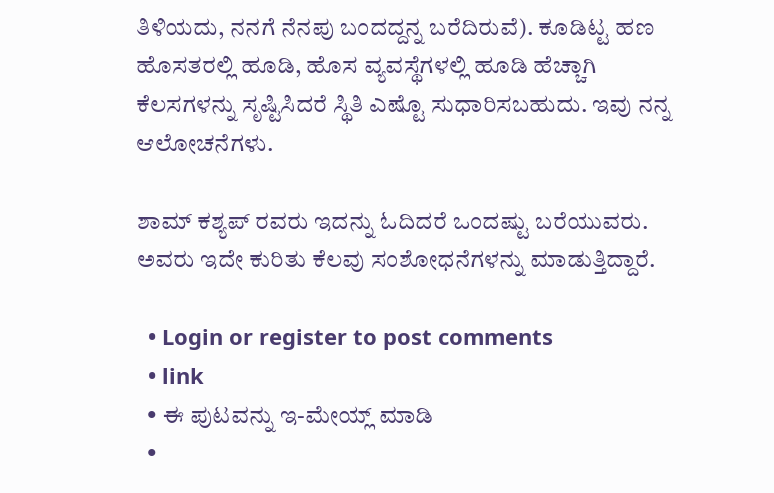ತಿಳಿಯದು, ನನಗೆ ನೆನಪು ಬಂದದ್ದನ್ನ ಬರೆದಿರುವೆ). ಕೂಡಿಟ್ಟ ಹಣ ಹೊಸತರಲ್ಲಿ ಹೂಡಿ, ಹೊಸ ವ್ಯವಸ್ಥೆಗಳಲ್ಲಿ ಹೂಡಿ ಹೆಚ್ಚಾಗಿ ಕೆಲಸಗಳನ್ನು ಸೃಷ್ಟಿಸಿದರೆ ಸ್ಥಿತಿ ಎಷ್ಟೊ ಸುಧಾರಿಸಬಹುದು. ಇವು ನನ್ನ ಆಲೋಚನೆಗಳು.

ಶಾಮ್ ಕಶ್ಯಪ್ ರವರು ಇದನ್ನು ಓದಿದರೆ ಒಂದಷ್ಟು ಬರೆಯುವರು. ಅವರು ಇದೇ ಕುರಿತು ಕೆಲವು ಸಂಶೋಧನೆಗಳನ್ನು ಮಾಡುತ್ತಿದ್ದಾರೆ.

  • Login or register to post comments
  • link
  • ಈ ಪುಟವನ್ನು ಇ-ಮೇಯ್ಲ್ ಮಾಡಿ
  •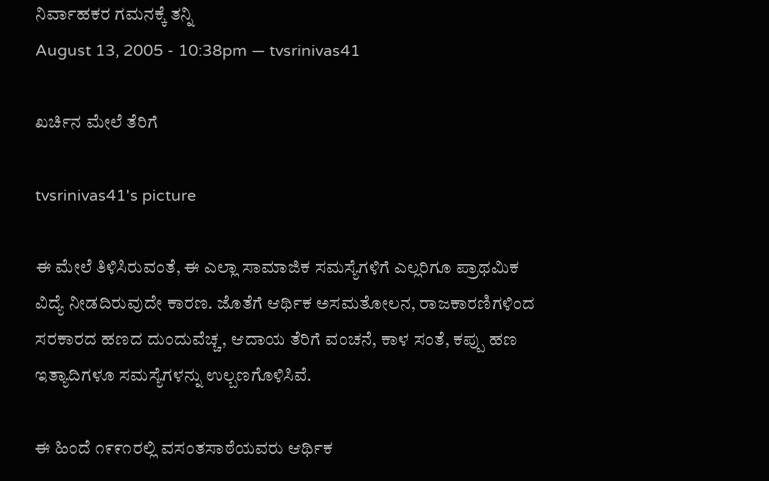ನಿರ್ವಾಹಕರ ಗಮನಕ್ಕೆ ತನ್ನಿ
August 13, 2005 - 10:38pm — tvsrinivas41

ಖರ್ಚಿನ ಮೇಲೆ ತೆರಿಗೆ

tvsrinivas41's picture

ಈ ಮೇಲೆ ತಿಳಿಸಿರುವಂತೆ, ಈ ಎಲ್ಲಾ ಸಾಮಾಜಿಕ ಸಮಸ್ಯೆಗಳಿಗೆ ಎಲ್ಲರಿಗೂ ಪ್ರಾಥಮಿಕ ವಿದ್ಯೆ ನೀಡದಿರುವುದೇ ಕಾರಣ. ಜೊತೆಗೆ ಆರ್ಥಿಕ ಅಸಮತೋಲನ, ರಾಜಕಾರಣಿಗಳಿಂದ ಸರಕಾರದ ಹಣದ ದುಂದುವೆಚ್ಚ, ಆದಾಯ ತೆರಿಗೆ ವಂಚನೆ, ಕಾಳ ಸಂತೆ, ಕಪ್ಪು ಹಣ ಇತ್ಯಾದಿಗಳೂ ಸಮಸ್ಯೆಗಳನ್ನು ಉಲ್ಬಣಗೊಳಿಸಿವೆ.

ಈ ಹಿಂದೆ ೧೯೯೧ರಲ್ಲಿ ವಸಂತಸಾಠೆಯವರು ಆರ್ಥಿಕ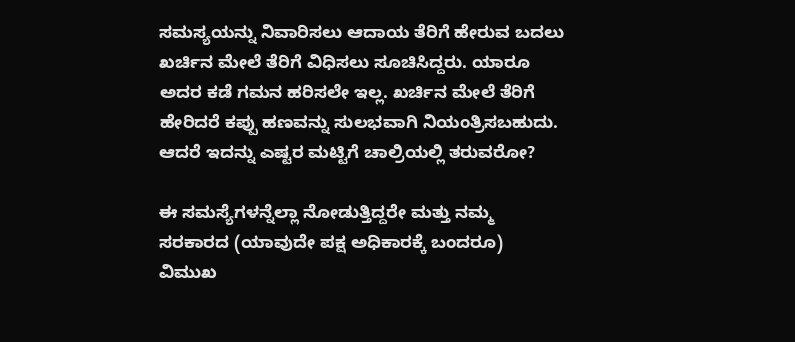ಸಮಸ್ಯಯನ್ನು ನಿವಾರಿಸಲು ಆದಾಯ ತೆರಿಗೆ ಹೇರುವ ಬದಲು ಖರ್ಚಿನ ಮೇಲೆ ತೆರಿಗೆ ವಿಧಿಸಲು ಸೂಚಿಸಿದ್ದರು. ಯಾರೂ ಅದರ ಕಡೆ ಗಮನ ಹರಿಸಲೇ ಇಲ್ಲ. ಖರ್ಚಿನ ಮೇಲೆ ತೆರಿಗೆ ಹೇರಿದರೆ ಕಪ್ಪು ಹಣವನ್ನು ಸುಲಭವಾಗಿ ನಿಯಂತ್ರಿಸಬಹುದು. ಆದರೆ ಇದನ್ನು ಎಷ್ಟರ ಮಟ್ಟಿಗೆ ಚಾಲ್ರಿಯಲ್ಲಿ ತರುವರೋ?

ಈ ಸಮಸ್ಯೆಗಳನ್ನೆಲ್ಲಾ ನೋಡುತ್ತಿದ್ದರೇ ಮತ್ತು ನಮ್ಮ ಸರಕಾರದ (ಯಾವುದೇ ಪಕ್ಷ ಅಧಿಕಾರಕ್ಕೆ ಬಂದರೂ) ವಿಮುಖ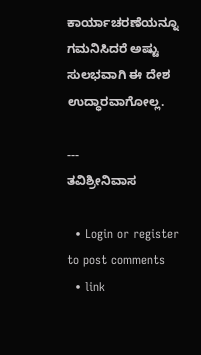ಕಾರ್ಯಾಚರಣೆಯನ್ನೂ ಗಮನಿಸಿದರೆ ಅಷ್ಟು ಸುಲಭವಾಗಿ ಈ ದೇಶ ಉದ್ಧಾರವಾಗೋಲ್ಲ.

---
ತವಿಶ್ರೀನಿವಾಸ

  • Login or register to post comments
  • link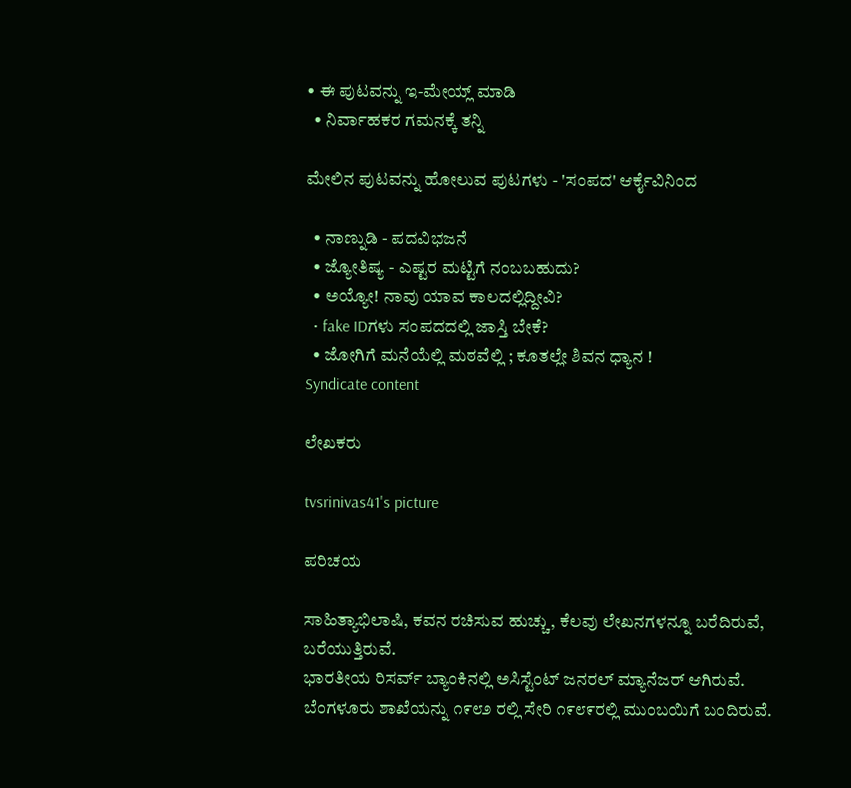• ಈ ಪುಟವನ್ನು ಇ-ಮೇಯ್ಲ್ ಮಾಡಿ
  • ನಿರ್ವಾಹಕರ ಗಮನಕ್ಕೆ ತನ್ನಿ

ಮೇಲಿನ ಪುಟವನ್ನು ಹೋಲುವ ಪುಟಗಳು - 'ಸಂಪದ' ಆರ್ಕೈವಿನಿಂದ

  • ನಾಣ್ನುಡಿ - ಪದವಿಭಜನೆ
  • ಜ್ಯೋತಿಷ್ಯ - ಎಷ್ಟರ ಮಟ್ಟಿಗೆ ನಂಬಬಹುದು?
  • ಅಯ್ಯೋ! ನಾವು ಯಾವ ಕಾಲದಲ್ಲಿದ್ದೀವಿ?
  • fake IDಗಳು ಸಂಪದದಲ್ಲಿ ಜಾಸ್ತಿ ಬೇಕೆ?
  • ಜೋಗಿಗೆ ಮನೆಯೆಲ್ಲಿ ಮಠವೆಲ್ಲಿ ; ಕೂತಲ್ಲೇ ಶಿವನ ಧ್ಯಾನ !
Syndicate content

ಲೇಖಕರು

tvsrinivas41's picture

ಪರಿಚಯ

ಸಾಹಿತ್ಯಾಭಿಲಾಷಿ, ಕವನ ರಚಿಸುವ ಹುಚ್ಚು, ಕೆಲವು ಲೇಖನಗಳನ್ನೂ ಬರೆದಿರುವೆ, ಬರೆಯುತ್ತಿರುವೆ.
ಭಾರತೀಯ ರಿಸರ್ವ್ ಬ್ಯಾಂಕಿನಲ್ಲಿ ಅಸಿಸ್ಟೆಂಟ್ ಜನರಲ್ ಮ್ಯಾನೆಜರ್ ಆಗಿರುವೆ. ಬೆಂಗಳೂರು ಶಾಖೆಯನ್ನು ೧೯೮೨ ರಲ್ಲಿ ಸೇರಿ ೧೯೮೯ರಲ್ಲಿ ಮುಂಬಯಿಗೆ ಬಂದಿರುವೆ.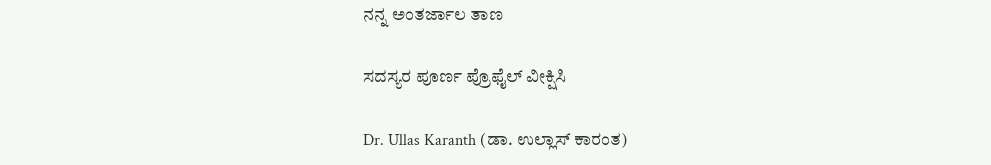ನನ್ನ ಅಂತರ್ಜಾಲ ತಾಣ

ಸದಸ್ಯರ ಪೂರ್ಣ ಪ್ರೊಫೈಲ್ ವೀಕ್ಷಿಸಿ

Dr. Ullas Karanth (ಡಾ. ಉಲ್ಲಾಸ್ ಕಾರಂತ)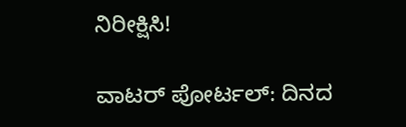ನಿರೀಕ್ಷಿಸಿ!

ವಾಟರ್ ಪೋರ್ಟಲ್: ದಿನದ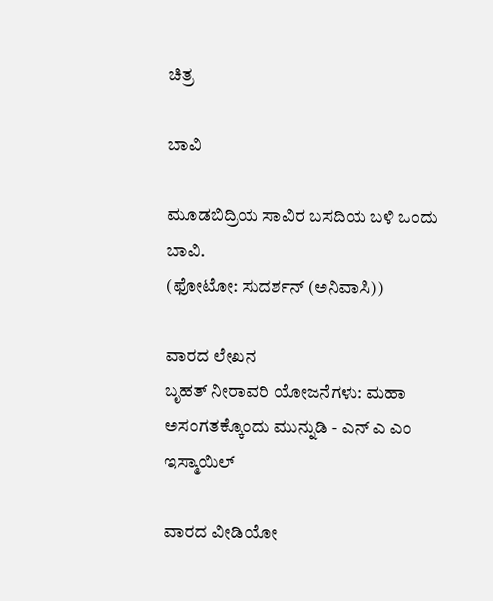ಚಿತ್ರ

ಬಾವಿ

ಮೂಡಬಿದ್ರಿಯ ಸಾವಿರ ಬಸದಿಯ ಬಳಿ ಒಂದು ಬಾವಿ.
(ಫೋಟೋ: ಸುದರ್ಶನ್ (ಅನಿವಾಸಿ))

ವಾರದ ಲೇಖನ
ಬೃಹತ್ ನೀರಾವರಿ ಯೋಜನೆಗಳು: ಮಹಾ ಅಸಂಗತಕ್ಕೊಂದು ಮುನ್ನುಡಿ - ಎನ್ ಎ ಎಂ ಇಸ್ಮಾಯಿಲ್

ವಾರದ ವೀಡಿಯೋ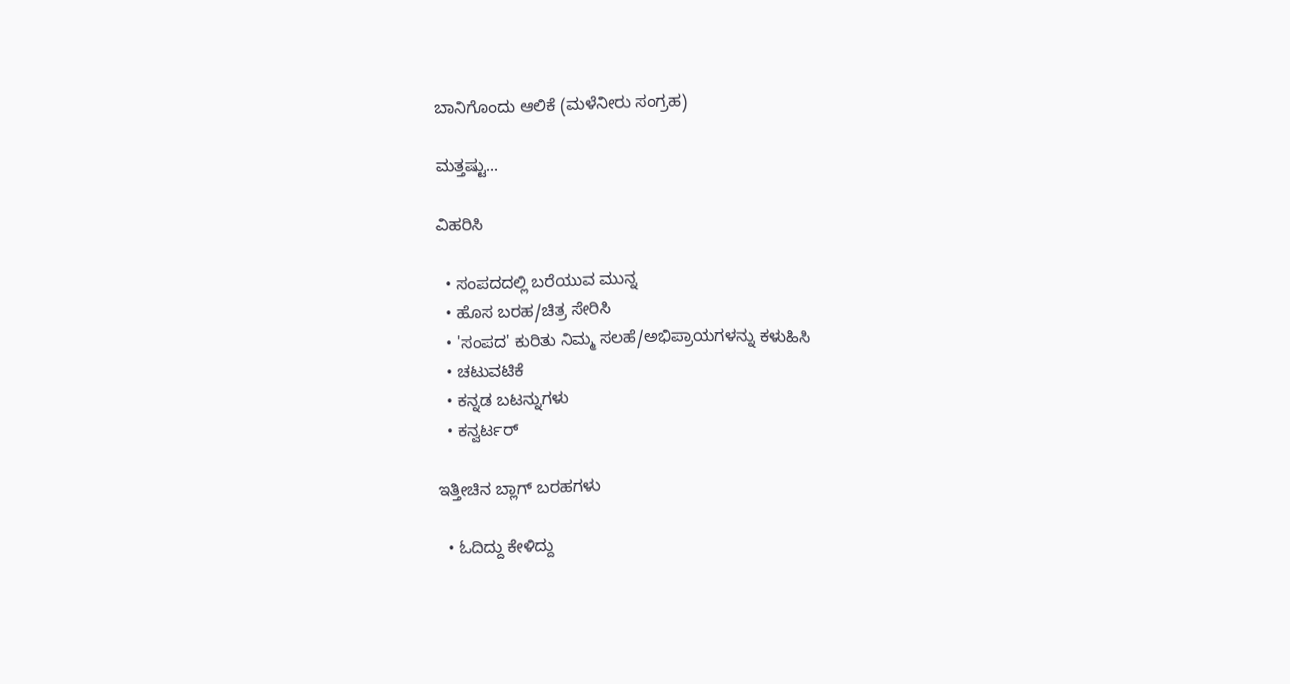ಬಾನಿಗೊಂದು ಆಲಿಕೆ (ಮಳೆನೀರು ಸಂಗ್ರಹ)

ಮತ್ತಷ್ಟು...

ವಿಹರಿಸಿ

  • ಸಂಪದದಲ್ಲಿ ಬರೆಯುವ ಮುನ್ನ
  • ಹೊಸ ಬರಹ/ಚಿತ್ರ ಸೇರಿಸಿ
  • 'ಸಂಪದ' ಕುರಿತು ನಿಮ್ಮ ಸಲಹೆ/ಅಭಿಪ್ರಾಯಗಳನ್ನು ಕಳುಹಿಸಿ
  • ಚಟುವಟಿಕೆ
  • ಕನ್ನಡ ಬಟನ್ನುಗಳು
  • ಕನ್ವರ್ಟರ್

ಇತ್ತೀಚಿನ ಬ್ಲಾಗ್ ಬರಹಗಳು

  • ಓದಿದ್ದು ಕೇಳಿದ್ದು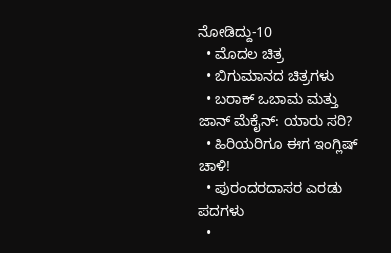ನೋಡಿದ್ದು-10
  • ಮೊದಲ ಚಿತ್ರ
  • ಬಿಗುಮಾನದ ಚಿತ್ರಗಳು
  • ಬರಾಕ್ ಒಬಾಮ ಮತ್ತು ಜಾನ್ ಮೆಕೈನ್: ಯಾರು ಸರಿ?
  • ಹಿರಿಯರಿಗೂ ಈಗ ಇಂಗ್ಲಿಷ್ ಚಾಳಿ!
  • ಪುರಂದರದಾಸರ ಎರಡು ಪದಗಳು
  •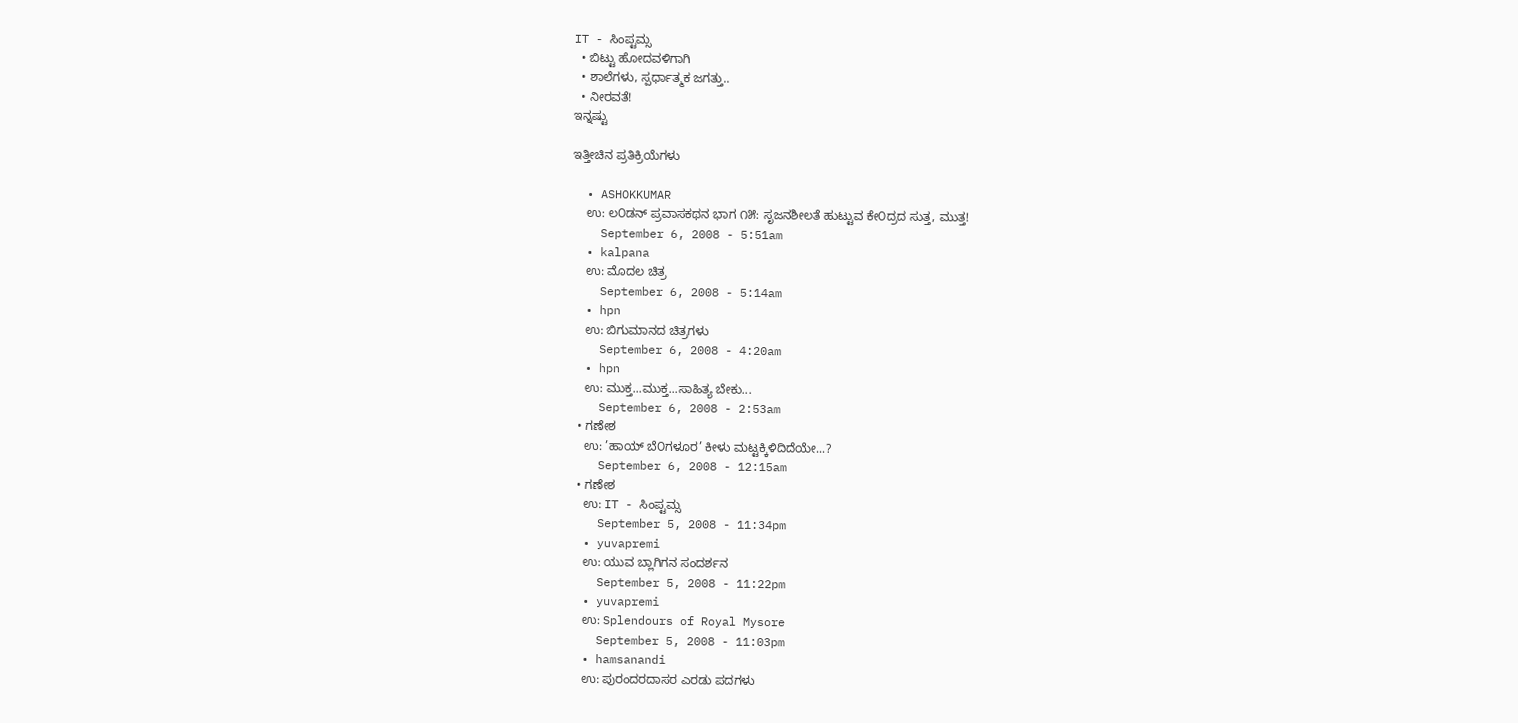IT - ಸಿಂಪ್ಟಮ್ಸ
  • ಬಿಟ್ಟು ಹೋದವಳಿಗಾಗಿ
  • ಶಾಲೆಗಳು, ಸ್ಪರ್ಧಾತ್ಮಕ ಜಗತ್ತು..
  • ನೀರವತೆ!
ಇನ್ನಷ್ಟು

ಇತ್ತೀಚಿನ ಪ್ರತಿಕ್ರಿಯೆಗಳು

  • ASHOKKUMAR
    ಉ: ಲ೦ಡನ್ ಪ್ರವಾಸಕಥನ ಭಾಗ ೧೫: ಸೃಜನಶೀಲತೆ ಹುಟ್ಟುವ ಕೇ೦ದ್ರದ ಸುತ್ತ, ಮುತ್ತ!
    September 6, 2008 - 5:51am
  • kalpana
    ಉ: ಮೊದಲ ಚಿತ್ರ
    September 6, 2008 - 5:14am
  • hpn
    ಉ: ಬಿಗುಮಾನದ ಚಿತ್ರಗಳು
    September 6, 2008 - 4:20am
  • hpn
    ಉ: ಮುಕ್ತ...ಮುಕ್ತ...ಸಾಹಿತ್ಯ ಬೇಕು...
    September 6, 2008 - 2:53am
  • ಗಣೇಶ
    ಉ: ’ಹಾಯ್ ಬೆ೦ಗಳೂರ’ ಕೀಳು ಮಟ್ಟಕ್ಕಿಳಿದಿದೆಯೇ...?
    September 6, 2008 - 12:15am
  • ಗಣೇಶ
    ಉ: IT - ಸಿಂಪ್ಟಮ್ಸ
    September 5, 2008 - 11:34pm
  • yuvapremi
    ಉ: ಯುವ ಬ್ಲಾಗಿಗನ ಸಂದರ್ಶನ
    September 5, 2008 - 11:22pm
  • yuvapremi
    ಉ: Splendours of Royal Mysore
    September 5, 2008 - 11:03pm
  • hamsanandi
    ಉ: ಪುರಂದರದಾಸರ ಎರಡು ಪದಗಳು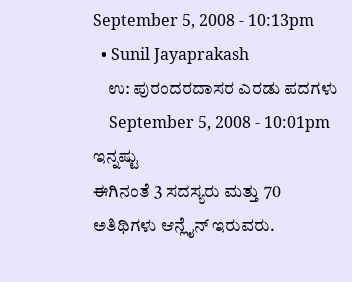September 5, 2008 - 10:13pm
  • Sunil Jayaprakash
    ಉ: ಪುರಂದರದಾಸರ ಎರಡು ಪದಗಳು
    September 5, 2008 - 10:01pm
ಇನ್ನಷ್ಟು
ಈಗಿನಂತೆ 3 ಸದಸ್ಯರು ಮತ್ತು 70 ಅತಿಥಿಗಳು ಆನ್ಲೈನ್ ಇರುವರು.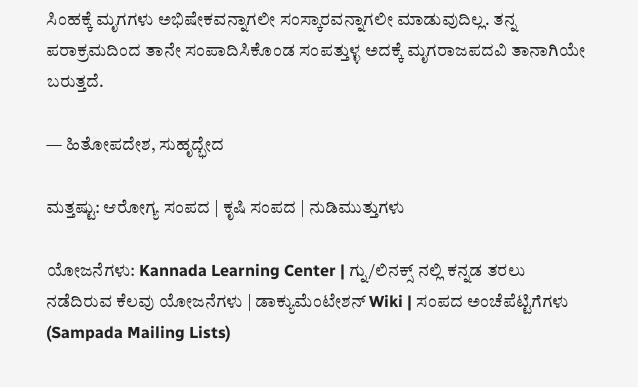ಸಿಂಹಕ್ಕೆ ಮೃಗಗಳು ಅಭಿಷೇಕವನ್ನಾಗಲೀ ಸಂಸ್ಕಾರವನ್ನಾಗಲೀ ಮಾಡುವುದಿಲ್ಲ. ತನ್ನ ಪರಾಕ್ರಮದಿಂದ ತಾನೇ ಸಂಪಾದಿಸಿಕೊಂಡ ಸಂಪತ್ತುಳ್ಳ ಅದಕ್ಕೆ ಮೃಗರಾಜಪದವಿ ತಾನಾಗಿಯೇ ಬರುತ್ತದೆ.

— ಹಿತೋಪದೇಶ, ಸುಹೃದ್ಭೇದ

ಮತ್ತಷ್ಟು: ಆರೋಗ್ಯ ಸಂಪದ | ಕೃಷಿ ಸಂಪದ | ನುಡಿಮುತ್ತುಗಳು

ಯೋಜನೆಗಳು: Kannada Learning Center | ಗ್ನು/ಲಿನಕ್ಸ್ ನಲ್ಲಿ ಕನ್ನಡ ತರಲು ನಡೆದಿರುವ ಕೆಲವು ಯೋಜನೆಗಳು | ಡಾಕ್ಯುಮೆಂಟೇಶನ್ Wiki | ಸಂಪದ ಅಂಚೆಪೆಟ್ಟಿಗೆಗಳು (Sampada Mailing Lists)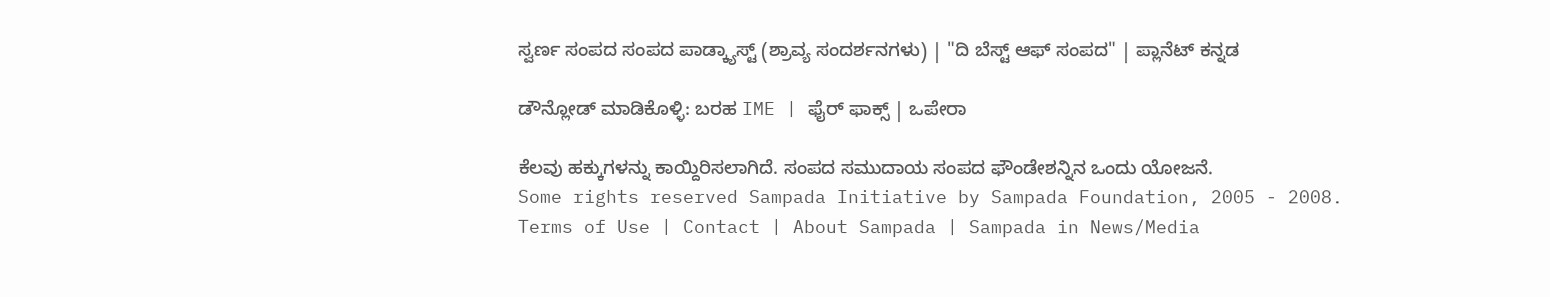ಸ್ವರ್ಣ ಸಂಪದ ಸಂಪದ ಪಾಡ್ಕ್ಯಾಸ್ಟ್ (ಶ್ರಾವ್ಯ ಸಂದರ್ಶನಗಳು) | "ದಿ ಬೆಸ್ಟ್ ಆಫ್ ಸಂಪದ" | ಪ್ಲಾನೆಟ್ ಕನ್ನಡ

ಡೌನ್ಲೋಡ್ ಮಾಡಿಕೊಳ್ಳಿ: ಬರಹ IME | ಫೈರ್ ಫಾಕ್ಸ್ | ಒಪೇರಾ

ಕೆಲವು ಹಕ್ಕುಗಳನ್ನು ಕಾಯ್ದಿರಿಸಲಾಗಿದೆ. ಸಂಪದ ಸಮುದಾಯ ಸಂಪದ ಫೌಂಡೇಶನ್ನಿನ ಒಂದು ಯೋಜನೆ.
Some rights reserved Sampada Initiative by Sampada Foundation, 2005 - 2008.
Terms of Use | Contact | About Sampada | Sampada in News/Media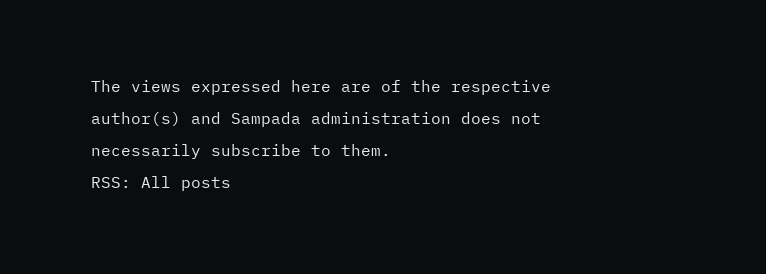The views expressed here are of the respective author(s) and Sampada administration does not necessarily subscribe to them.
RSS: All posts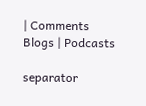| Comments
Blogs | Podcasts

separator